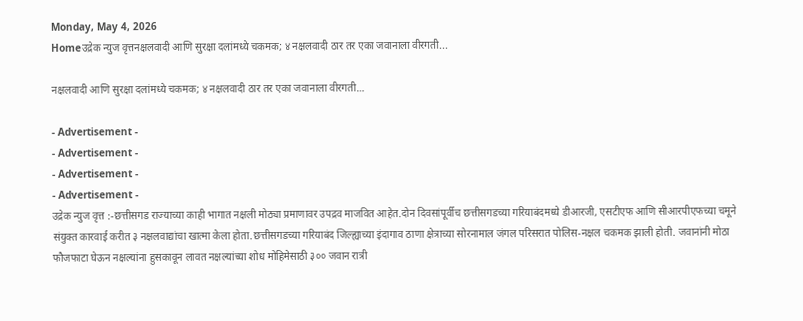Monday, May 4, 2026
Homeउद्रेक न्युज वृत्तनक्षलवादी आणि सुरक्षा दलांमध्ये चकमक; ४ नक्षलवादी ठार तर एका जवानाला वीरगती...

नक्षलवादी आणि सुरक्षा दलांमध्ये चकमक; ४ नक्षलवादी ठार तर एका जवानाला वीरगती…

- Advertisement -
- Advertisement -
- Advertisement -
- Advertisement -
उद्रेक न्युज वृत्त :-छत्तीसगड राज्याच्या काही भागात नक्षली मोठ्या प्रमाणावर उपद्रव माजवित आहेत.दोन दिवसांपूर्वीच छत्तीसगडच्या गरियाबंदमध्ये डीआरजी, एसटीएफ आणि सीआरपीएफच्या चमूने संयुक्त कारवाई करीत ३ नक्षलवाद्यांचा खात्मा केला होता.छत्तीसगडच्या गरियाबंद जिल्ह्याच्या इंदागाव ठाणा क्षेत्राच्या सोरनामाल जंगल परिसरात पोलिस-नक्षल चकमक झाली होती. जवानांनी मोठा फौजफाटा घेऊन नक्षल्यांना हुसकावून लावत नक्षल्यांच्या शोध मोहिमेसाठी ३०० जवान रात्री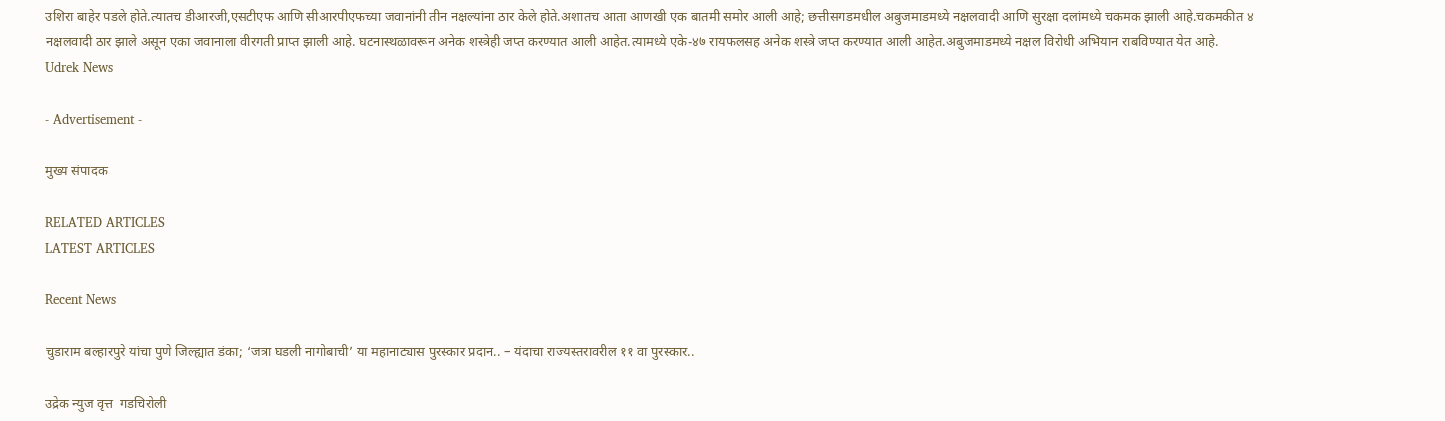उशिरा बाहेर पडले होते.त्यातच डीआरजी,एसटीएफ आणि सीआरपीएफच्या जवानांनी तीन नक्षल्यांना ठार केले होते.अशातच आता आणखी एक बातमी समोर आली आहे; छत्तीसगडमधील अबुजमाडमध्ये नक्षलवादी आणि सुरक्षा दलांमध्ये चकमक झाली आहे.चकमकीत ४ नक्षलवादी ठार झाले असून एका जवानाला वीरगती प्राप्त झाली आहे. घटनास्थळावरून अनेक शस्त्रेही जप्त करण्यात आली आहेत.त्यामध्ये एके-४७ रायफलसह अनेक शस्त्रे जप्त करण्यात आली आहेत.अबुजमाडमध्ये नक्षल विरोधी अभियान राबविण्यात येत आहे.
Udrek News

- Advertisement -

मुख्य संपादक

RELATED ARTICLES
LATEST ARTICLES

Recent News

चुडाराम बल्हारपुरे यांचा पुणे जिल्ह्यात डंका; ‘जत्रा घडली नागोबाची’ या महानाट्यास पुरस्कार प्रदान.. – यंदाचा राज्यस्तरावरील ११ वा पुरस्कार..

उद्रेक न्युज वृत्त  गडचिरोली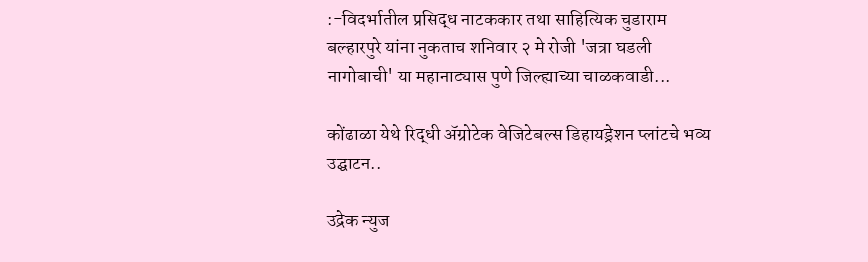:-विदर्भातील प्रसिद्ध नाटककार तथा साहित्यिक चुडाराम बल्हारपुरे यांना नुकताच शनिवार २ मे रोजी 'जत्रा घडली नागोबाची' या महानाट्यास पुणे जिल्ह्याच्या चाळकवाडी...

कोंढाळा येथे रिद्धी ॲग्रोटेक वेजिटेबल्स डिहायड्रेशन प्लांटचे भव्य उद्घाटन..

उद्रेक न्युज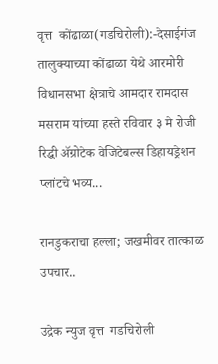वृत्त  कोंढाळा(गडचिरोली):-देसाईगंज तालुक्याच्या कोंढाळा येथे आरमोरी विधानसभा क्षेत्राचे आमदार रामदास मसराम यांच्या हस्ते रविवार ३ मे रोजी रिद्धी ॲग्रोटेक वेजिटेबल्स डिहायड्रेशन प्लांटचे भव्य...

रानडुकराचा हल्ला; जखमीवर तात्काळ उपचार..

उद्रेक न्युज वृत्त  गडचिरोली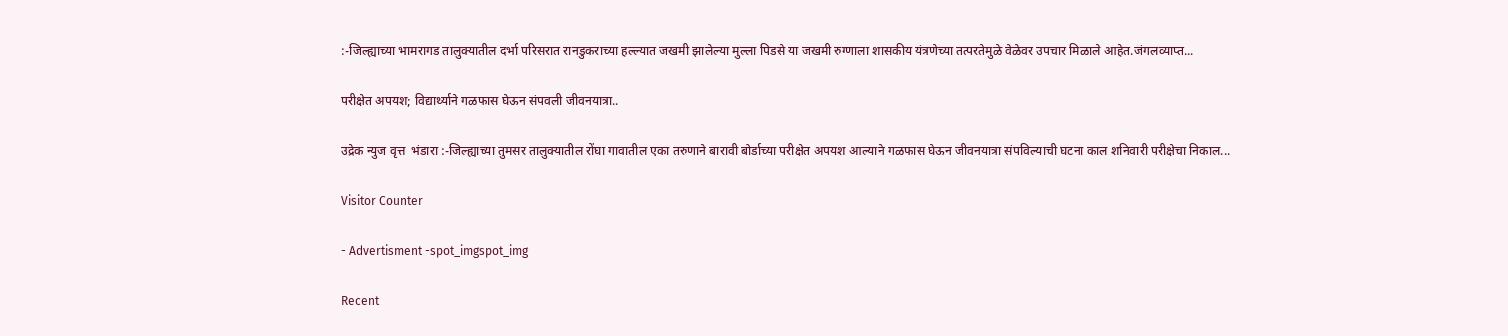:-जिल्ह्याच्या भामरागड तालुक्यातील दर्भा परिसरात रानडुकराच्या हल्ल्यात जखमी झालेल्या मुल्ला पिडसे या जखमी रुग्णाला शासकीय यंत्रणेच्या तत्परतेमुळे वेळेवर उपचार मिळाले आहेत.जंगलव्याप्त...

परीक्षेत अपयश; विद्यार्थ्याने गळफास घेऊन संपवली जीवनयात्रा..

उद्रेक न्युज वृत्त  भंडारा :-जिल्ह्याच्या तुमसर तालुक्यातील रोंघा गावातील एका तरुणाने बारावी बोर्डाच्या परीक्षेत अपयश आल्याने गळफास घेऊन जीवनयात्रा संपविल्याची घटना काल शनिवारी परीक्षेचा निकाल...

Visitor Counter

- Advertisment -spot_imgspot_img

Recent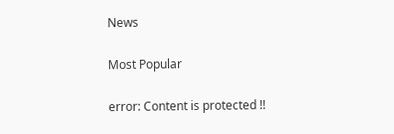News

Most Popular

error: Content is protected !!